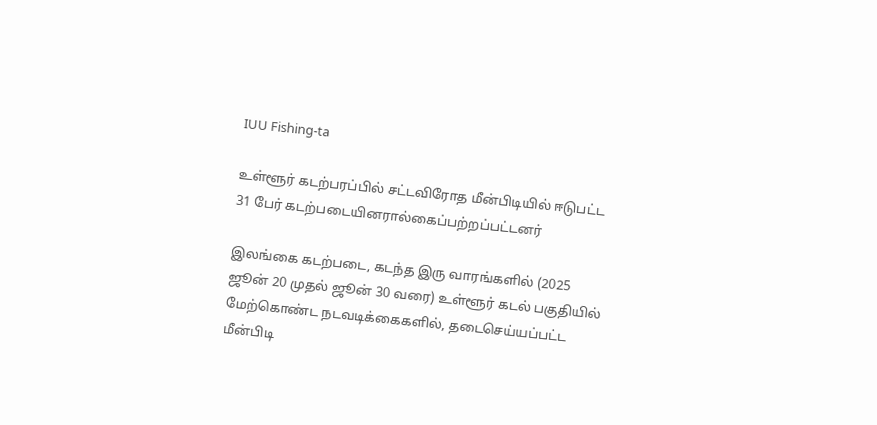IUU Fishing-ta

உள்ளூர் கடற்பரப்பில் சட்டவிரோத மீன்பிடியில் ஈடுபட்ட 31 பேர் கடற்படையினரால்கைப்பற்றப்பட்டனர்

இலங்கை கடற்படை, கடந்த இரு வாரங்களில் (2025 ஜூன் 20 முதல் ஜூன் 30 வரை) உள்ளூர் கடல் பகுதியில் மேற்கொண்ட நடவடிக்கைகளில், தடைசெய்யப்பட்ட மீன்பிடி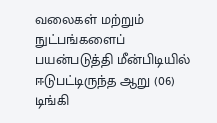வலைகள் மற்றும் நுட்பங்களைப் பயன்படுத்தி மீன்பிடியில் ஈடுபட்டிருந்த ஆறு (06) டிங்கி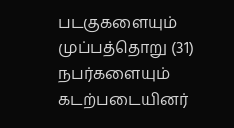படகுகளையும் முப்பத்தொறு (31) நபர்களையும் கடற்படையினர்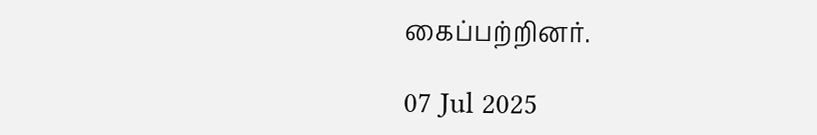கைப்பற்றினர்.

07 Jul 2025